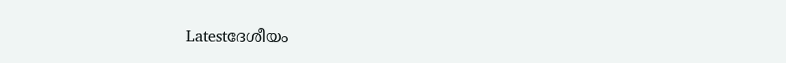Latestദേശീയം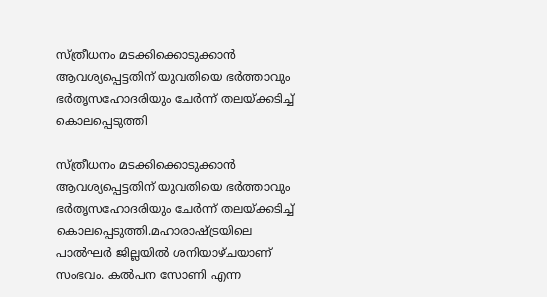സ്ത്രീധനം മടക്കിക്കൊടുക്കാൻ ആവശ്യപ്പെട്ടതിന് യുവതിയെ ഭർത്താവും ഭർതൃസഹോദരിയും ചേർന്ന് തലയ്ക്കടിച്ച്‌ കൊലപ്പെടുത്തി

സ്ത്രീധനം മടക്കിക്കൊടുക്കാൻ ആവശ്യപ്പെട്ടതിന് യുവതിയെ ഭർത്താവും ഭർതൃസഹോദരിയും ചേർന്ന് തലയ്ക്കടിച്ച്‌ കൊലപ്പെടുത്തി.മഹാരാഷ്ട്രയിലെ പാല്‍ഘർ ജില്ലയില്‍ ശനിയാഴ്ചയാണ് സംഭവം. കല്‍പന സോണി എന്ന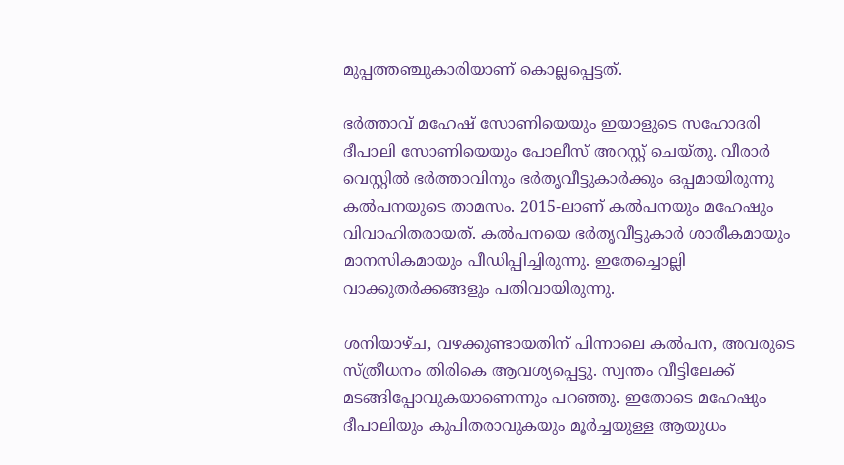മുപ്പത്തഞ്ചുകാരിയാണ് കൊല്ലപ്പെട്ടത്.

ഭർത്താവ് മഹേഷ് സോണിയെയും ഇയാളുടെ സഹോദരി ദീപാലി സോണിയെയും പോലീസ് അറസ്റ്റ് ചെയ്തു. വീരാർ വെസ്റ്റില്‍ ഭർത്താവിനും ഭർതൃവീട്ടുകാർക്കും ഒപ്പമായിരുന്നു കല്‍പനയുടെ താമസം. 2015-ലാണ് കല്‍പനയും മഹേഷും വിവാഹിതരായത്. കല്‍പനയെ ഭർതൃവീട്ടുകാർ ശാരീകമായും മാനസികമായും പീഡിപ്പിച്ചിരുന്നു. ഇതേച്ചൊല്ലി വാക്കുതർക്കങ്ങളും പതിവായിരുന്നു.

ശനിയാഴ്ച, വഴക്കുണ്ടായതിന് പിന്നാലെ കല്‍പന, അവരുടെ സ്ത്രീധനം തിരികെ ആവശ്യപ്പെട്ടു. സ്വന്തം വീട്ടിലേക്ക് മടങ്ങിപ്പോവുകയാണെന്നും പറഞ്ഞു. ഇതോടെ മഹേഷും ദീപാലിയും കുപിതരാവുകയും മൂർച്ചയുള്ള ആയുധം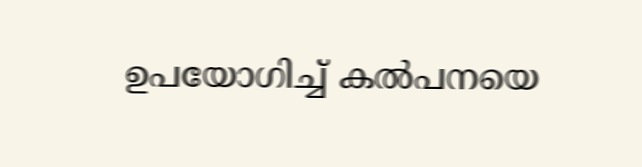ഉപയോഗിച്ച്‌ കല്‍പനയെ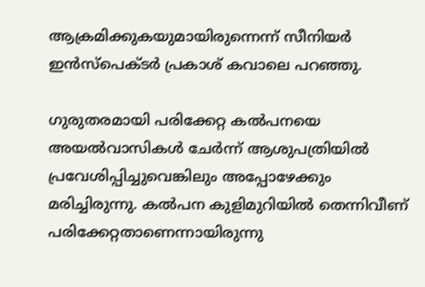ആക്രമിക്കുകയുമായിരുന്നെന്ന് സീനിയർ ഇൻസ്‌പെക്ടർ പ്രകാശ് കവാലെ പറഞ്ഞു.

ഗുരുതരമായി പരിക്കേറ്റ കല്‍പനയെ അയല്‍വാസികള്‍ ചേർന്ന് ആശുപത്രിയില്‍ പ്രവേശിപ്പിച്ചുവെങ്കിലും അപ്പോഴേക്കും മരിച്ചിരുന്നു. കല്‍പന കുളിമുറിയില്‍ തെന്നിവീണ് പരിക്കേറ്റതാണെന്നായിരുന്നു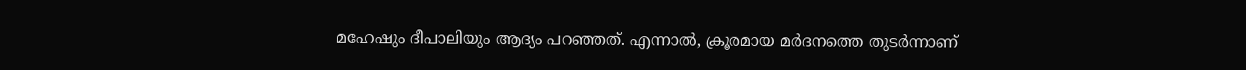മഹേഷും ദീപാലിയും ആദ്യം പറഞ്ഞത്. എന്നാല്‍, ക്രൂരമായ മർദനത്തെ തുടർന്നാണ്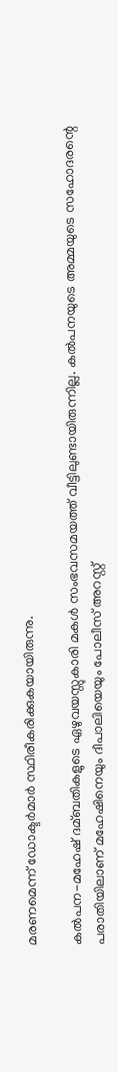മരണമെന്ന് ഡോക്ടർമാർ സ്ഥിരീകരിക്കുകയായിരുന്നു.

കല്‍പന-മഹേഷ് ദമ്ബതികളുടെ ഏഴുവയസ്സുകാരി മകള്‍ സംഭവസമയത്ത് വീട്ടിലുണ്ടായിരുന്നില്ല. കല്‍പനയുടെ അമ്മയുടെ സഹോദരന്റെ പരാതിയിലാണ് മഹേഷിനെയും ദീപാലിയെയും പോലീസ് അറസ്റ്റ്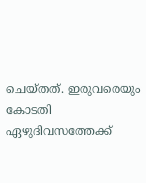ചെയ്തത്. ഇരുവരെയും കോടതി ഏഴുദിവസത്തേക്ക്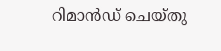റിമാൻഡ് ചെയ്തു